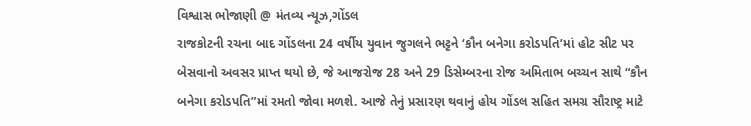વિશ્વાસ ભોજાણી @ મંતવ્ય ન્યૂઝ,ગોંડલ
રાજકોટની રચના બાદ ગોંડલના 24 વર્ષીય યુવાન જુગલને ભટ્ટને ‘કૌન બનેગા કરોડપતિ’માં હોટ સીટ પર બેસવાનો અવસર પ્રાપ્ત થયો છે, જે આજરોજ 28 અને 29 ડિસેમ્બરના રોજ અમિતાભ બચ્ચન સાથે “કૌન બનેગા કરોડપતિ”માં રમતો જોવા મળશે. આજે તેનું પ્રસારણ થવાનું હોય ગોંડલ સહિત સમગ્ર સૌરાષ્ટ્ર માટે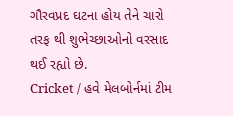ગૌરવપ્રદ ઘટના હોય તેને ચારો તરફ થી શુભેચ્છાઓનો વરસાદ થઈ રહ્યો છે.
Cricket / હવે મેલબોર્નમાં ટીમ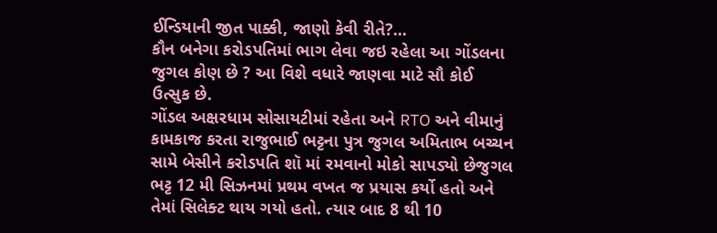ઈન્ડિયાની જીત પાક્કી, જાણો કેવી રીતે?…
કૌન બનેગા કરોડપતિમાં ભાગ લેવા જઇ રહેલા આ ગોંડલના જુગલ કોણ છે ? આ વિશે વધારે જાણવા માટે સૌ કોઈ ઉત્સુક છે.
ગોંડલ અક્ષરધામ સોસાયટીમાં રહેતા અને RTO અને વીમાનું કામકાજ કરતા રાજુભાઈ ભટ્ટના પુત્ર જુગલ અમિતાભ બચ્ચન સામે બેસીને કરોડપતિ શૉ માં રમવાનો મોકો સાપડ્યો છેજુગલ ભટ્ટ 12 મી સિઝનમાં પ્રથમ વખત જ પ્રયાસ કર્યો હતો અને તેમાં સિલેક્ટ થાય ગયો હતો. ત્યાર બાદ 8 થી 10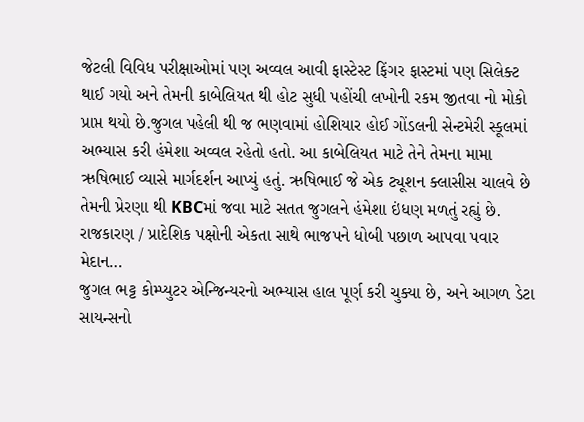જેટલી વિવિધ પરીક્ષાઓમાં પણ અવ્વલ આવી ફાસ્ટેસ્ટ ફિંગર ફાસ્ટમાં પણ સિલેક્ટ થાઈ ગયો અને તેમની કાબેલિયત થી હોટ સુધી પહોંચી લખોની રકમ જીતવા નો મોકો પ્રાપ્ત થયો છે.જુગલ પહેલી થી જ ભણવામાં હોશિયાર હોઈ ગોંડલની સેન્ટમેરી સ્કૂલમાં અભ્યાસ કરી હંમેશા અવ્વલ રહેતો હતો. આ કાબેલિયત માટે તેને તેમના મામા ઋષિભાઈ વ્યાસે માર્ગદર્શન આપ્યું હતું. ઋષિભાઈ જે એક ટ્યૂશન ક્લાસીસ ચાલવે છે તેમની પ્રેરણા થી KBCમાં જવા માટે સતત જુગલને હંમેશા ઇંધણ મળતું રહ્યું છે.
રાજકારણ / પ્રાદેશિક પક્ષોની એકતા સાથે ભાજપને ધોબી પછાળ આપવા પવાર મેદાન…
જુગલ ભટ્ટ કોમ્પ્યુટર એન્જિન્યરનો અભ્યાસ હાલ પૂર્ણ કરી ચુક્યા છે, અને આગળ ડેટા સાયન્સનો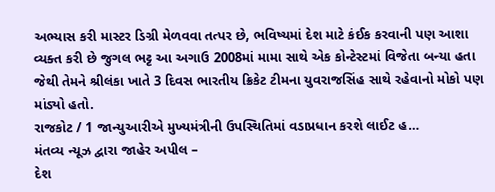અભ્યાસ કરી માસ્ટર ડિગ્રી મેળવવા તત્પર છે, ભવિષ્યમાં દેશ માટે કંઈક કરવાની પણ આશા વ્યક્ત કરી છે જુગલ ભટ્ટ આ અગાઉ 2008માં મામા સાથે એક કોન્ટેસ્ટમાં વિજેતા બન્યા હતા જેથી તેમને શ્રીલંકા ખાતે 3 દિવસ ભારતીય ક્રિકેટ ટીમના યુવરાજસિંહ સાથે રહેવાનો મોકો પણ માંડ્યો હતો.
રાજકોટ / 1 જાન્યુઆરીએ મુખ્યમંત્રીની ઉપસ્થિતિમાં વડાપ્રધાન કરશે લાઈટ હ…
મંતવ્ય ન્યૂઝ દ્વારા જાહેર અપીલ –
દેશ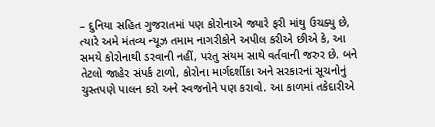– દુનિયા સહિત ગુજરાતમાં પણ કોરોનાએ જ્યારે ફરી માંથુ ઉચક્યુ છે, ત્યારે અમે મંતવ્ય ન્યૂઝ તમામ નાગરીકોને અપીલ કરીએ છીએ કે, આ સમયે કોરોનાથી ડરવાની નહીં, પરંતુ સંયમ સાથે વર્તવાની જરુર છે. બને તેટલો જાહેર સંપર્ક ટાળો, કોરોના માર્ગદર્શીકા અને સરકારનાં સૂચનોનું ચુસ્તપણે પાલન કરો અને સ્વજનોને પણ કરાવો. આ કાળમાં તકેદારીએ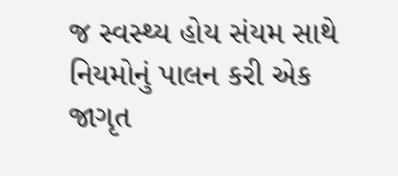જ સ્વસ્થ્ય હોય સંયમ સાથે નિયમોનું પાલન કરી એક જાગૃત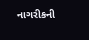નાગરીકની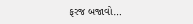ફરજ બજાવો…